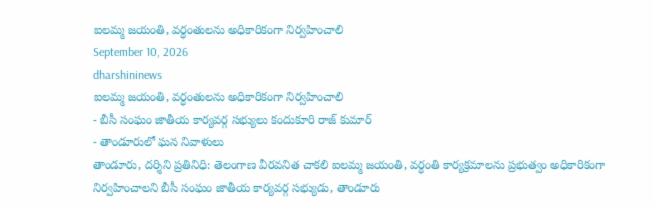ఐలమ్మ జయంతి, వర్ధంతులను అధికారికంగా నిర్వహించాలి
September 10, 2026
dharshininews
ఐలమ్మ జయంతి, వర్ధంతులను అధికారికంగా నిర్వహించాలి
- బీసీ సంఘం జాతీయ కార్యవర్గ సభ్యులు కందుకూరి రాజ్ కుమార్
- తాండూరులో ఘన నివాళులు
తాండూరు, దర్శిని ప్రతినిధి: తెలంగాణ వీరవనిత చాకలి ఐలమ్మ జయంతి, వర్ధంతి కార్యక్రమాలను ప్రభుత్వం అధికారికంగా నిర్వహించాలని బీసీ సంఘం జాతీయ కార్యవర్గ సభ్యుడు, తాండూరు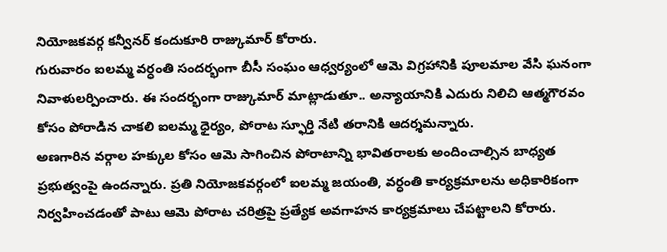నియోజకవర్గ కన్వీనర్ కందుకూరి రాజ్కుమార్ కోరారు.
గురువారం ఐలమ్మ వర్ధంతి సందర్భంగా బీసీ సంఘం ఆధ్వర్యంలో ఆమె విగ్రహానికి పూలమాల వేసి ఘనంగా నివాళులర్పించారు. ఈ సందర్భంగా రాజ్కుమార్ మాట్లాడుతూ.. అన్యాయానికి ఎదురు నిలిచి ఆత్మగౌరవం కోసం పోరాడిన చాకలి ఐలమ్మ ధైర్యం, పోరాట స్ఫూర్తి నేటి తరానికి ఆదర్శమన్నారు.
అణగారిన వర్గాల హక్కుల కోసం ఆమె సాగించిన పోరాటాన్ని భావితరాలకు అందించాల్సిన బాధ్యత ప్రభుత్వంపై ఉందన్నారు. ప్రతి నియోజకవర్గంలో ఐలమ్మ జయంతి, వర్ధంతి కార్యక్రమాలను అధికారికంగా నిర్వహించడంతో పాటు ఆమె పోరాట చరిత్రపై ప్రత్యేక అవగాహన కార్యక్రమాలు చేపట్టాలని కోరారు.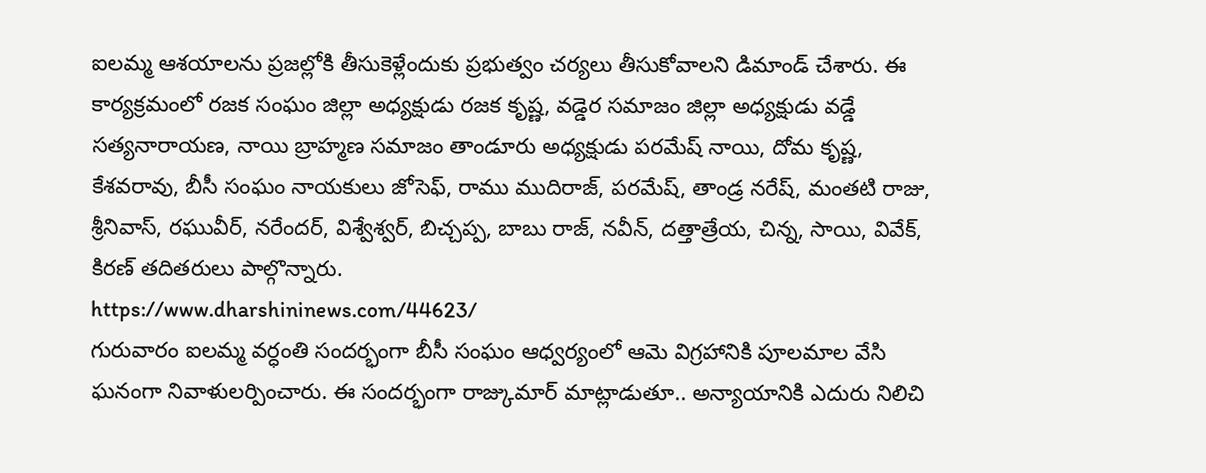ఐలమ్మ ఆశయాలను ప్రజల్లోకి తీసుకెళ్లేందుకు ప్రభుత్వం చర్యలు తీసుకోవాలని డిమాండ్ చేశారు. ఈ కార్యక్రమంలో రజక సంఘం జిల్లా అధ్యక్షుడు రజక కృష్ణ, వడ్డెర సమాజం జిల్లా అధ్యక్షుడు వడ్డే సత్యనారాయణ, నాయి బ్రాహ్మణ సమాజం తాండూరు అధ్యక్షుడు పరమేష్ నాయి, దోమ కృష్ణ, కేశవరావు, బీసీ సంఘం నాయకులు జోసెఫ్, రాము ముదిరాజ్, పరమేష్, తాండ్ర నరేష్, మంతటి రాజు, శ్రీనివాస్, రఘువీర్, నరేందర్, విశ్వేశ్వర్, బిచ్చప్ప, బాబు రాజ్, నవీన్, దత్తాత్రేయ, చిన్న, సాయి, వివేక్, కిరణ్ తదితరులు పాల్గొన్నారు.
https://www.dharshininews.com/44623/
గురువారం ఐలమ్మ వర్ధంతి సందర్భంగా బీసీ సంఘం ఆధ్వర్యంలో ఆమె విగ్రహానికి పూలమాల వేసి ఘనంగా నివాళులర్పించారు. ఈ సందర్భంగా రాజ్కుమార్ మాట్లాడుతూ.. అన్యాయానికి ఎదురు నిలిచి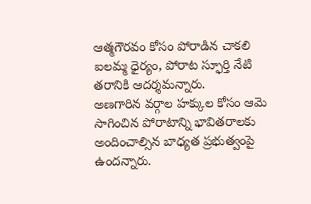ఆత్మగౌరవం కోసం పోరాడిన చాకలి ఐలమ్మ ధైర్యం, పోరాట స్ఫూర్తి నేటి తరానికి ఆదర్శమన్నారు.
అణగారిన వర్గాల హక్కుల కోసం ఆమె సాగించిన పోరాటాన్ని భావితరాలకు అందించాల్సిన బాధ్యత ప్రభుత్వంపై ఉందన్నారు.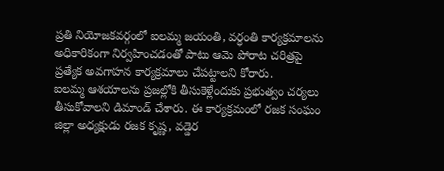ప్రతి నియోజకవర్గంలో ఐలమ్మ జయంతి, వర్ధంతి కార్యక్రమాలను అధికారికంగా నిర్వహించడంతో పాటు ఆమె పోరాట చరిత్రపై ప్రత్యేక అవగాహన కార్యక్రమాలు చేపట్టాలని కోరారు.
ఐలమ్మ ఆశయాలను ప్రజల్లోకి తీసుకెళ్లేందుకు ప్రభుత్వం చర్యలు తీసుకోవాలని డిమాండ్ చేశారు. ఈ కార్యక్రమంలో రజక సంఘం జిల్లా అధ్యక్షుడు రజక కృష్ణ, వడ్డెర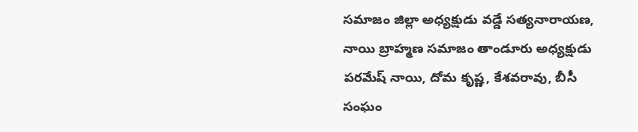సమాజం జిల్లా అధ్యక్షుడు వడ్డే సత్యనారాయణ, నాయి బ్రాహ్మణ సమాజం తాండూరు అధ్యక్షుడు పరమేష్ నాయి, దోమ కృష్ణ, కేశవరావు, బీసీ సంఘం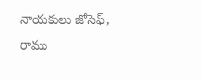నాయకులు జోసెఫ్, రాము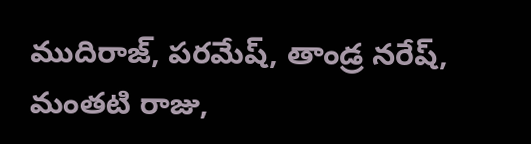ముదిరాజ్, పరమేష్, తాండ్ర నరేష్, మంతటి రాజు,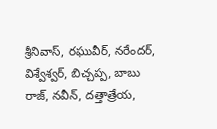శ్రీనివాస్, రఘువీర్, నరేందర్, విశ్వేశ్వర్, బిచ్చప్ప, బాబు రాజ్, నవీన్, దత్తాత్రేయ,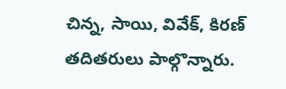చిన్న, సాయి, వివేక్, కిరణ్ తదితరులు పాల్గొన్నారు.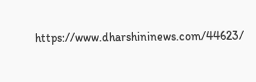https://www.dharshininews.com/44623/